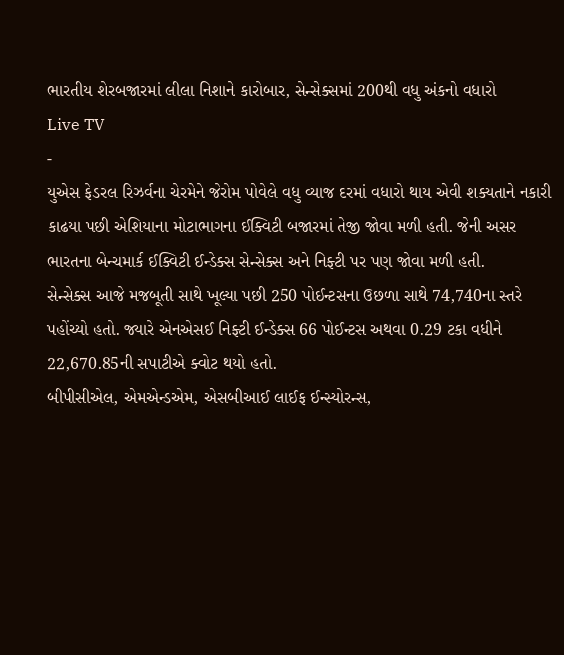ભારતીય શેરબજારમાં લીલા નિશાને કારોબાર, સેન્સેક્સમાં 200થી વધુ અંકનો વધારો
Live TV
-
યુએસ ફેડરલ રિઝર્વના ચેરમેને જેરોમ પોવેલે વધુ વ્યાજ દરમાં વધારો થાય એવી શક્યતાને નકારી કાઢયા પછી એશિયાના મોટાભાગના ઈક્વિટી બજારમાં તેજી જોવા મળી હતી. જેની અસર ભારતના બેન્ચમાર્ક ઈક્વિટી ઈન્ડેક્સ સેન્સેક્સ અને નિફ્ટી પર પણ જોવા મળી હતી.
સેન્સેક્સ આજે મજબૂતી સાથે ખૂલ્યા પછી 250 પોઈન્ટસના ઉછળા સાથે 74,740ના સ્તરે પહોંચ્યો હતો. જ્યારે એનએસઈ નિફ્ટી ઈન્ડેક્સ 66 પોઈન્ટસ અથવા 0.29 ટકા વધીને 22,670.85ની સપાટીએ ક્વોટ થયો હતો.
બીપીસીએલ, એમએન્ડએમ, એસબીઆઈ લાઈફ ઈન્સ્યોરન્સ,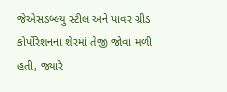જેએસડબ્લ્યુ સ્ટીલ અને પાવર ગ્રીડ કોર્પોરેશનના શેરમાં તેજી જોવા મળી હતી, જ્યારે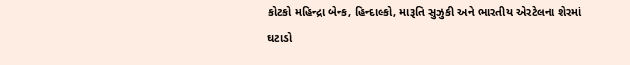કોટકો મહિન્દ્રા બેન્ક, હિન્દાલ્કો, મારૂતિ સુઝુકી અને ભારતીય એરટેલના શેરમાં ઘટાડો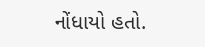નોંધાયો હતો.